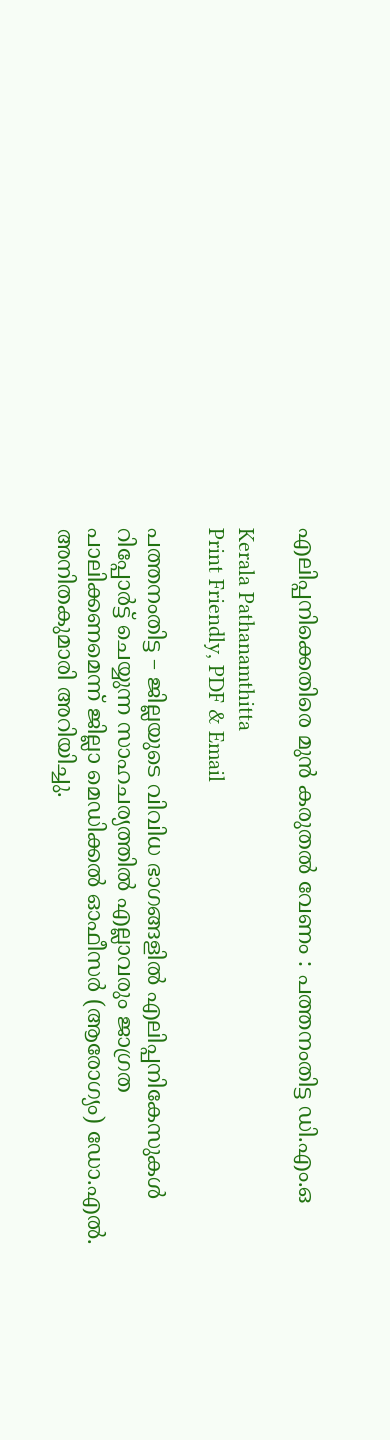എലിപ്പനിക്കെതിരെ മുൻ കരുതൽ വേണം : പത്തനംതിട്ട ഡി.എം.ഒ

Kerala Pathanamthitta
Print Friendly, PDF & Email

പത്തനംതിട്ട – ജില്ലയുടെ വിവിധ ഭാഗങ്ങളിൽ എലിപ്പനികേസുകൾ റിപ്പോർട്ട് ചെയ്യുന്ന സാഹചര്യത്തിൽ എല്ലാവരും ജാഗ്രത പാലിക്കണമെന്ന് ജില്ലാ മെഡിക്കൽ ഓഫീസർ (ആരോഗ്യം) ഡോ.എൽ. അനിതകുമാരി അറിയിച്ചു.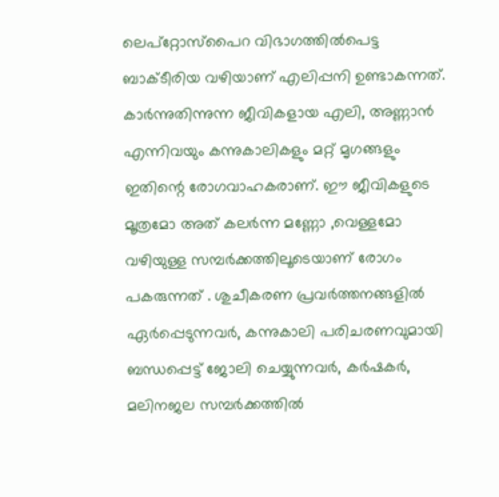ലെപ്റ്റോസ്പൈറ വിഭാഗത്തിൽപെട്ട ബാക്ടീരിയ വഴിയാണ് എലിപ്പനി ഉണ്ടാകന്നത്. കാർന്നുതിന്നുന്ന ജീവികളായ എലി, അണ്ണാൻ എന്നിവയും കന്നുകാലികളും മറ്റ് മൃഗങ്ങളും ഇതിന്റെ രോഗവാഹകരാണ്. ഈ ജീവികളുടെ മൂത്രമോ അത് കലർന്ന മണ്ണോ ,വെള്ളമോ വഴിയുള്ള സമ്പർക്കത്തിലൂടെയാണ് രോഗം പകരുന്നത് . ശുചീകരണ പ്രവർത്തനങ്ങളിൽ ഏർപ്പെടുന്നവർ, കന്നുകാലി പരിചരണവുമായി ബന്ധപ്പെട്ട് ജോലി ചെയ്യുന്നവർ, കർഷകർ, മലിനജല സമ്പർക്കത്തിൽ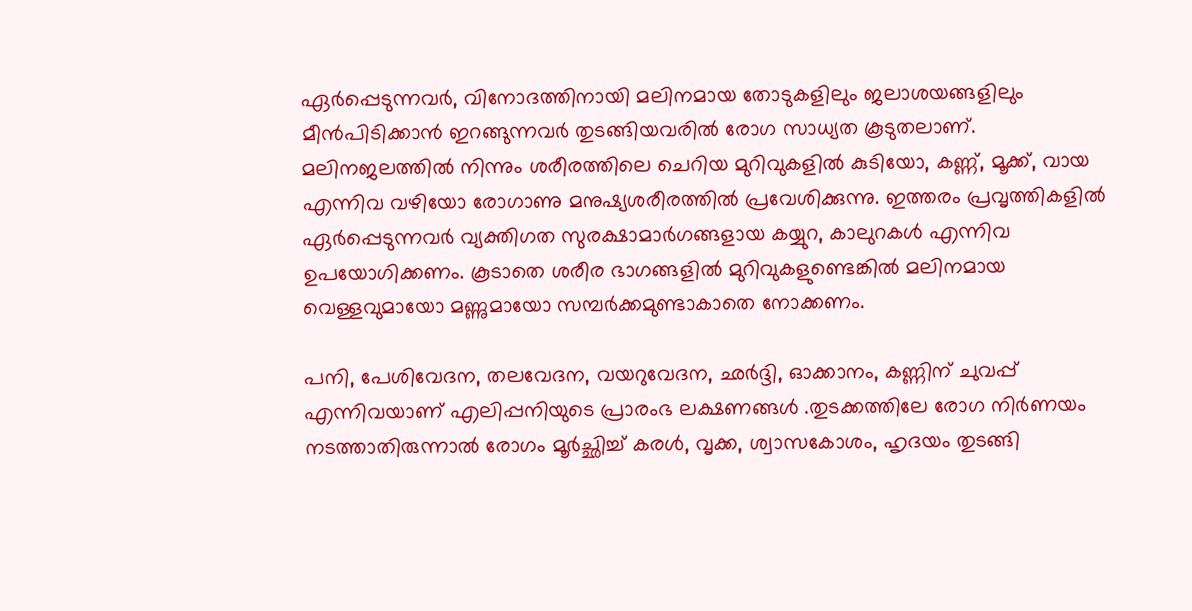ഏർപ്പെടുന്നവർ, വിനോദത്തിനായി മലിനമായ തോടുകളിലും ജലാശയങ്ങളിലും മീൻപിടിക്കാൻ ഇറങ്ങുന്നവർ തുടങ്ങിയവരിൽ രോഗ സാധ്യത കൂടുതലാണ്. മലിനജലത്തിൽ നിന്നും ശരീരത്തിലെ ചെറിയ മുറിവുകളിൽ കുടിയോ, കണ്ണ്, മൂക്ക്, വായ എന്നിവ വഴിയോ രോഗാണു മനുഷ്യശരീരത്തിൽ പ്രവേശിക്കുന്നു. ഇത്തരം പ്രവൃത്തികളിൽ ഏർപ്പെടുന്നവർ വ്യക്തിഗത സുരക്ഷാമാർഗങ്ങളായ കയ്യുറ, കാലുറകൾ എന്നിവ ഉപയോഗിക്കണം. കൂടാതെ ശരീര ഭാഗങ്ങളിൽ മുറിവുകളുണ്ടെങ്കിൽ മലിനമായ വെള്ളവുമായോ മണ്ണുമായോ സമ്പർക്കമുണ്ടാകാതെ നോക്കണം.

പനി, പേശിവേദന, തലവേദന, വയറുവേദന, ഛർദ്ദി, ഓക്കാനം, കണ്ണിന് ചുവപ്പ് എന്നിവയാണ് എലിപ്പനിയുടെ പ്രാരംഭ ലക്ഷണങ്ങൾ .തുടക്കത്തിലേ രോഗ നിർണയം നടത്താതിരുന്നാൽ രോഗം മൂർച്ഛിച്ച് കരൾ, വൃക്ക, ശ്വാസകോശം, ഹൃദയം തുടങ്ങി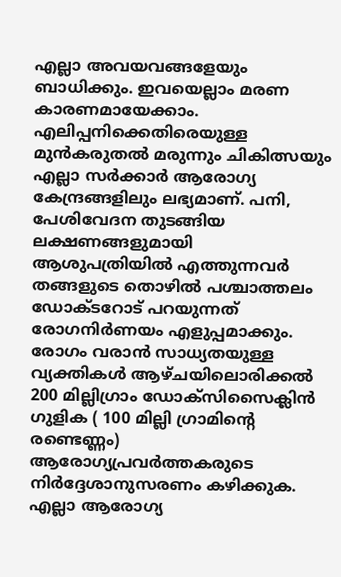എല്ലാ അവയവങ്ങളേയും ബാധിക്കും. ഇവയെല്ലാം മരണ കാരണമായേക്കാം. എലിപ്പനിക്കെതിരെയുള്ള മുൻകരുതൽ മരുന്നും ചികിത്സയും എല്ലാ സർക്കാർ ആരോഗ്യ കേന്ദ്രങ്ങളിലും ലഭ്യമാണ്. പനി, പേശിവേദന തുടങ്ങിയ ലക്ഷണങ്ങളുമായി ആശുപത്രിയിൽ എത്തുന്നവർ തങ്ങളുടെ തൊഴിൽ പശ്ചാത്തലം ഡോക്ടറോട് പറയുന്നത് രോഗനിർണയം എളുപ്പമാക്കും. രോഗം വരാൻ സാധ്യതയുള്ള വ്യക്തികൾ ആഴ്ചയിലൊരിക്കൽ 200 മില്ലിഗ്രാം ഡോക്സിസൈക്ലിൻ ഗുളിക ( 100 മില്ലി ഗ്രാമിന്റെ രണ്ടെണ്ണം) ആരോഗ്യപ്രവർത്തകരുടെ നിർദ്ദേശാനുസരണം കഴിക്കുക. എല്ലാ ആരോഗ്യ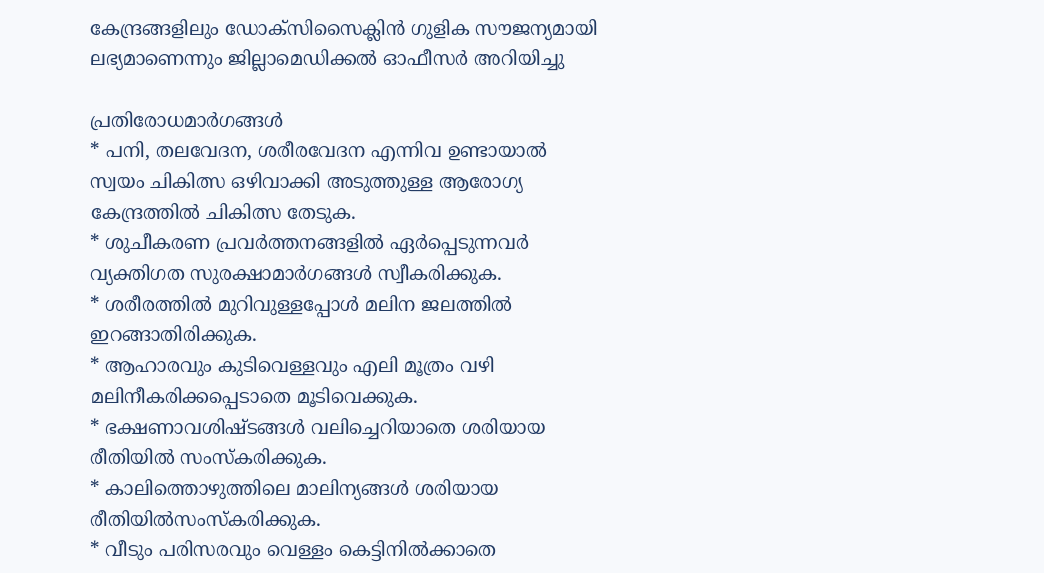കേന്ദ്രങ്ങളിലും ഡോക്സിസൈക്ലിൻ ഗുളിക സൗജന്യമായി ലഭ്യമാണെന്നും ജില്ലാമെഡിക്കൽ ഓഫീസർ അറിയിച്ചു

പ്രതിരോധമാർഗങ്ങൾ
* പനി, തലവേദന, ശരീരവേദന എന്നിവ ഉണ്ടായാൽ സ്വയം ചികിത്സ ഒഴിവാക്കി അടുത്തുള്ള ആരോഗ്യ കേന്ദ്രത്തിൽ ചികിത്സ തേടുക.
* ശുചീകരണ പ്രവർത്തനങ്ങളിൽ ഏർപ്പെടുന്നവർ വ്യക്തിഗത സുരക്ഷാമാർഗങ്ങൾ സ്വീകരിക്കുക.
* ശരീരത്തിൽ മുറിവുള്ളപ്പോൾ മലിന ജലത്തിൽ ഇറങ്ങാതിരിക്കുക.
* ആഹാരവും കുടിവെള്ളവും എലി മൂത്രം വഴി മലിനീകരിക്കപ്പെടാതെ മൂടിവെക്കുക.
* ഭക്ഷണാവശിഷ്ടങ്ങൾ വലിച്ചെറിയാതെ ശരിയായ രീതിയിൽ സംസ്‌കരിക്കുക.
* കാലിത്തൊഴുത്തിലെ മാലിന്യങ്ങൾ ശരിയായ രീതിയിൽസംസ്‌കരിക്കുക.
* വീടും പരിസരവും വെള്ളം കെട്ടിനിൽക്കാതെ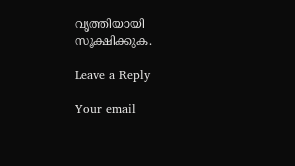വൃത്തിയായി സൂക്ഷിക്കുക.

Leave a Reply

Your email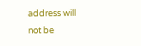address will not be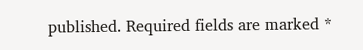published. Required fields are marked *